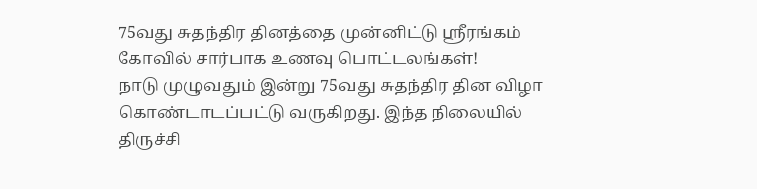75வது சுதந்திர தினத்தை முன்னிட்டு ஸ்ரீரங்கம் கோவில் சார்பாக உணவு பொட்டலங்கள்!
நாடு முழுவதும் இன்று 75வது சுதந்திர தின விழா கொண்டாடப்பட்டு வருகிறது. இந்த நிலையில் திருச்சி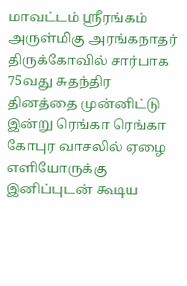மாவட்டம் ஸ்ரீரங்கம் அருள்மிகு அரங்கநாதர் திருக்கோவில் சார்பாக 75வது சுதந்திர தினத்தை முன்னிட்டு இன்று ரெங்கா ரெங்கா கோபுர வாசலில் ஏழை எளியோருக்கு இனிப்புடன் கூடிய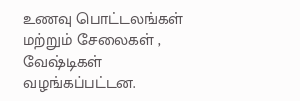உணவு பொட்டலங்கள் மற்றும் சேலைகள் , வேஷ்டிகள் வழங்கப்பட்டன.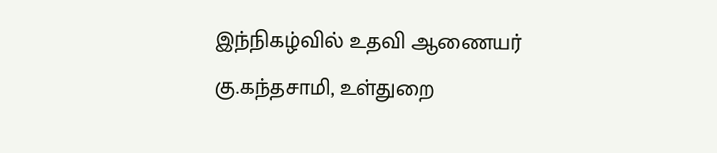இந்நிகழ்வில் உதவி ஆணையர் கு.கந்தசாமி, உள்துறை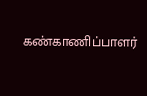கண்காணிப்பாளர்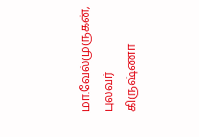மா.வேல்முருகன், புலவர் கிருஷ்ணா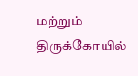மற்றும் திருக்கோயில்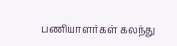பணியாளர்கள் கலந்து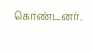கொண்டனர்.